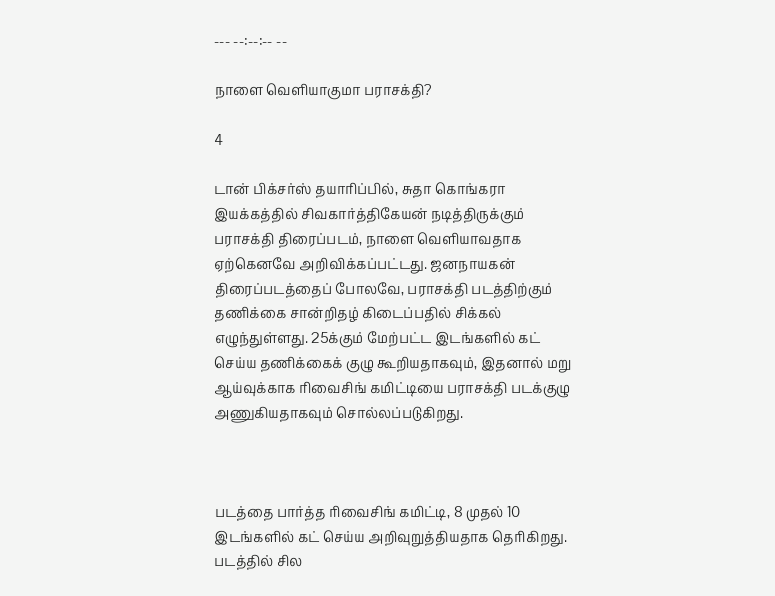--- --:--:-- --

நாளை வெளியாகுமா பராசக்தி?

4

டான் பிக்சர்ஸ் தயாரிப்பில், சுதா கொங்கரா இயக்கத்தில் சிவகார்த்திகேயன் நடித்திருக்கும் பராசக்தி திரைப்படம், நாளை வெளியாவதாக ஏற்கெனவே அறிவிக்கப்பட்டது. ஜனநாயகன் திரைப்படத்தைப் போலவே, பராசக்தி படத்திற்கும் தணிக்கை சான்றிதழ் கிடைப்பதில் சிக்கல் எழுந்துள்ளது. 25க்கும் மேற்பட்ட இடங்களில் கட் செய்ய தணிக்கைக் குழு கூறியதாகவும், இதனால் மறு ஆய்வுக்காக ரிவைசிங் கமிட்டியை பராசக்தி படக்குழு அணுகியதாகவும் சொல்லப்படுகிறது.



படத்தை பார்த்த ரிவைசிங் கமிட்டி, 8 முதல் 10 இடங்களில் கட் செய்ய அறிவுறுத்தியதாக தெரிகிறது. படத்தில் சில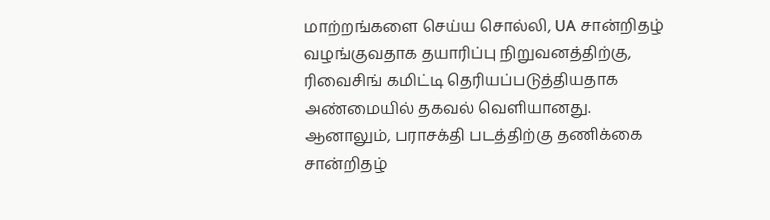மாற்றங்களை செய்ய சொல்லி, UA சான்றிதழ் வழங்குவதாக தயாரிப்பு நிறுவனத்திற்கு, ரிவைசிங் கமிட்டி தெரியப்படுத்தியதாக அண்மையில் தகவல் வெளியானது. ஆனாலும், பராசக்தி படத்திற்கு தணிக்கை சான்றிதழ்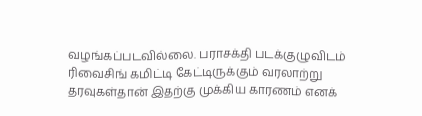வழங்கப்படவில்லை. பராசக்தி படக்குழுவிடம் ரிவைசிங் கமிட்டி கேட்டிருக்கும் வரலாற்று தரவுகள்தான் இதற்கு முக்கிய காரணம் எனக்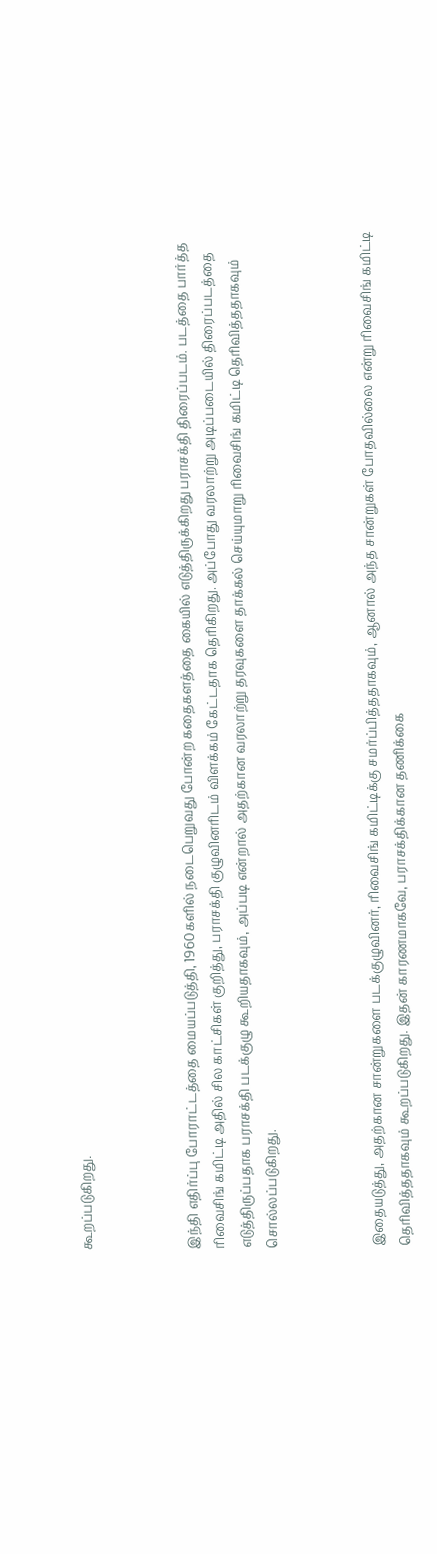கூறப்படுகிறது.



இந்தி எதிர்ப்பு போராட்டத்தை மையப்படுத்தி, 1960களில் நடைபெறுவது போன்ற கதைகளத்தை கையில் எடுத்திருக்கிறது பராசக்தி திரைப்படம். படத்தை பார்த்த ரிவைசிங் கமிட்டி அதில் சில காட்சிகள் குறித்து, பராசக்தி குழுவினரிடம் விளக்கம் கேட்டதாக தெரிகிறது. அப்போது வரலாற்று அடிப்படையில் திரைப்படத்தை எடுத்திருப்பதாக பராசக்தி படக்குழு கூறியதாகவும், அப்படி என்றால் அதற்கான வரலாற்று தரவுகளை தாக்கல் செய்யுமாறு ரிவைசிங் கமிட்டி தெரிவித்ததாகவும் சொல்லப்படுகிறது.



இதையடுத்து, அதற்கான சான்றுகளை படக்குழுவினர், ரிவைசிங் கமிட்டிக்கு சமர்ப்பித்ததாகவும், ஆனால் அந்த சான்றுகள் போதவில்லை என்று ரிவைசிங் கமிட்டி தெரிவித்ததாகவும் கூறப்படுகிறது. இதன் காரணமாகவே, பராசக்திக்கான தணிக்கை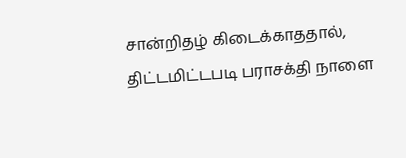சான்றிதழ் கிடைக்காததால், திட்டமிட்டபடி பராசக்தி நாளை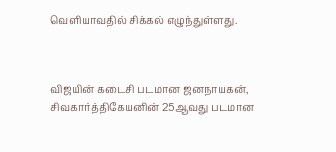வெளியாவதில் சிக்கல் எழுந்துள்ளது.



விஜயின் கடைசி படமான ஜனநாயகன், சிவகார்த்திகேயனின் 25ஆவது படமான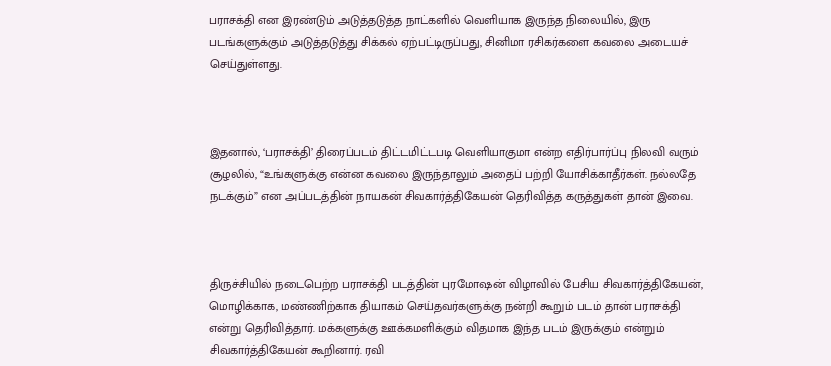பராசக்தி என இரண்டும் அடுத்தடுத்த நாட்களில் வெளியாக இருந்த நிலையில், இரு படங்களுக்கும் அடுத்தடுத்து சிக்கல் ஏற்பட்டிருப்பது, சினிமா ரசிகர்களை கவலை அடையச் செய்துள்ளது.



இதனால், ‘பராசக்தி’ திரைப்படம் திட்டமிட்டபடி வெளியாகுமா என்ற எதிர்பார்ப்பு நிலவி வரும் சூழலில், “உங்களுக்கு என்ன கவலை இருந்தாலும் அதைப் பற்றி யோசிக்காதீர்கள். நல்லதே நடக்கும்” என அப்படத்தின் நாயகன் சிவகார்த்திகேயன் தெரிவித்த கருத்துகள் தான் இவை.



திருச்சியில் நடைபெற்ற பராசக்தி படத்தின் புரமோஷன் விழாவில் பேசிய சிவகார்த்திகேயன், மொழிக்காக, மண்ணிற்காக தியாகம் செய்தவர்களுக்கு நன்றி கூறும் படம் தான் பராசக்தி என்று தெரிவித்தார். மக்களுக்கு ஊக்கமளிக்கும் விதமாக இந்த படம் இருக்கும் என்றும் சிவகார்த்திகேயன் கூறினார். ரவி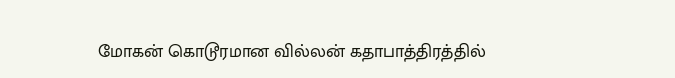மோகன் கொடூரமான வில்லன் கதாபாத்திரத்தில்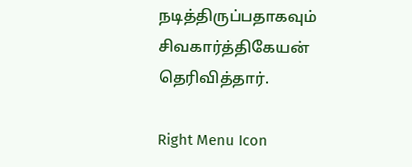நடித்திருப்பதாகவும் சிவகார்த்திகேயன் தெரிவித்தார்.

Right Menu Icon